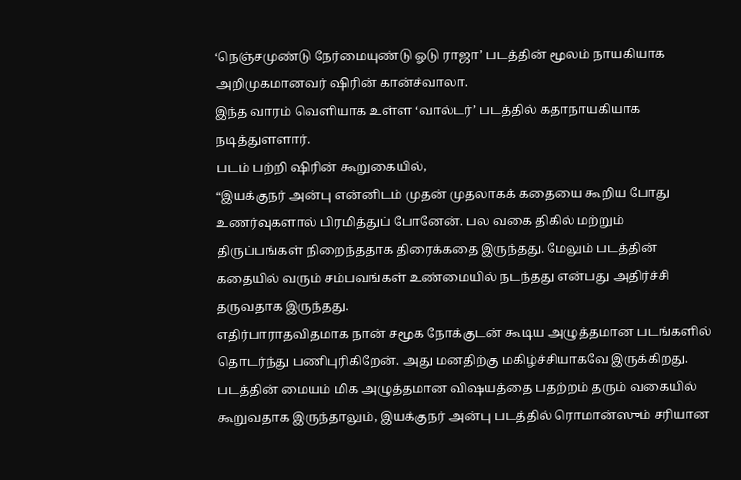‘நெஞ்சமுண்டு நேர்மையுண்டு ஓடு ராஜா’ படத்தின் மூலம் நாயகியாக அறிமுகமானவர் ஷிரின் கான்ச்வாலா.
இந்த வாரம் வெளியாக உள்ள ‘வால்டர்’ படத்தில் கதாநாயகியாக நடித்துளளார்.
படம் பற்றி ஷிரின் கூறுகையில்,
“இயக்குநர் அன்பு என்னிடம் முதன் முதலாகக் கதையை கூறிய போது உணர்வுகளால் பிரமித்துப் போனேன். பல வகை திகில் மற்றும் திருப்பங்கள் நிறைந்ததாக திரைக்கதை இருந்தது. மேலும் படத்தின் கதையில் வரும் சம்பவங்கள் உண்மையில் நடந்தது என்பது அதிர்ச்சி தருவதாக இருந்தது.
எதிர்பாராதவிதமாக நான் சமூக நோக்குடன் கூடிய அழுத்தமான படங்களில் தொடர்ந்து பணிபுரிகிறேன். அது மனதிற்கு மகிழ்ச்சியாகவே இருக்கிறது.
படத்தின் மையம் மிக அழுத்தமான விஷயத்தை பதற்றம் தரும் வகையில் கூறுவதாக இருந்தாலும், இயக்குநர் அன்பு படத்தில் ரொமான்ஸும் சரியான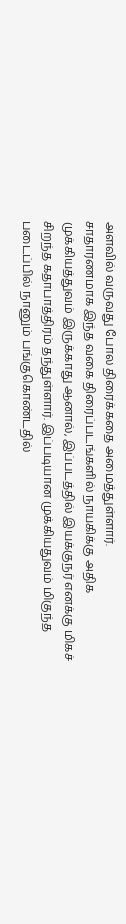அளவில் வருவது போல திரைக்கதை அமைத்துள்ளார்.
சாதாரணமாக இந்த வகை திரைப்படங்களில் நாயகிக்கு அதிக முக்கியத்துவம் இருக்காது ஆனால், இப்படத்தில் இயக்குநர் எனக்கு மிகச் சிறந்த கதாபாத்திரம் தந்துள்ளார். இப்படியான முக்கியதுவம் மிகுந்த படைப்பில் நானும் பங்குகொண்டதில்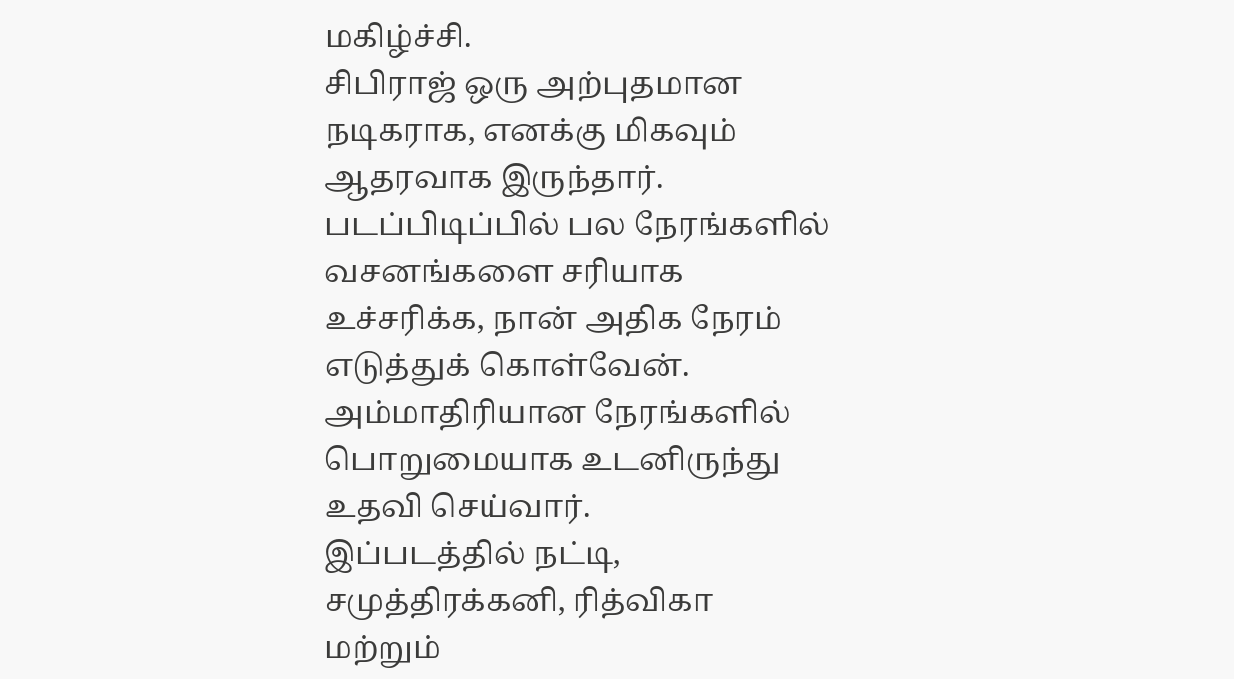மகிழ்ச்சி.
சிபிராஜ் ஒரு அற்புதமான நடிகராக, எனக்கு மிகவும் ஆதரவாக இருந்தார். படப்பிடிப்பில் பல நேரங்களில் வசனங்களை சரியாக உச்சரிக்க, நான் அதிக நேரம் எடுத்துக் கொள்வேன். அம்மாதிரியான நேரங்களில் பொறுமையாக உடனிருந்து உதவி செய்வார்.
இப்படத்தில் நட்டி, சமுத்திரக்கனி, ரித்விகா மற்றும்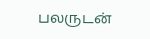பலருடன்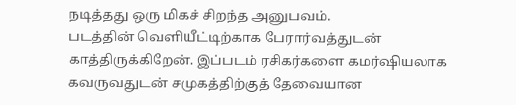நடித்தது ஒரு மிகச் சிறந்த அனுபவம்.
படத்தின் வெளியீட்டிற்காக பேரார்வத்துடன் காத்திருக்கிறேன். இப்படம் ரசிகர்களை கமர்ஷியலாக கவருவதுடன் சமுகத்திற்குத் தேவையான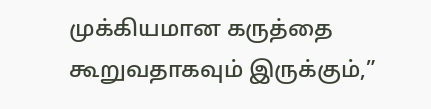முக்கியமான கருத்தை கூறுவதாகவும் இருக்கும்,”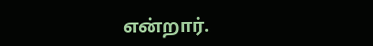என்றார்.